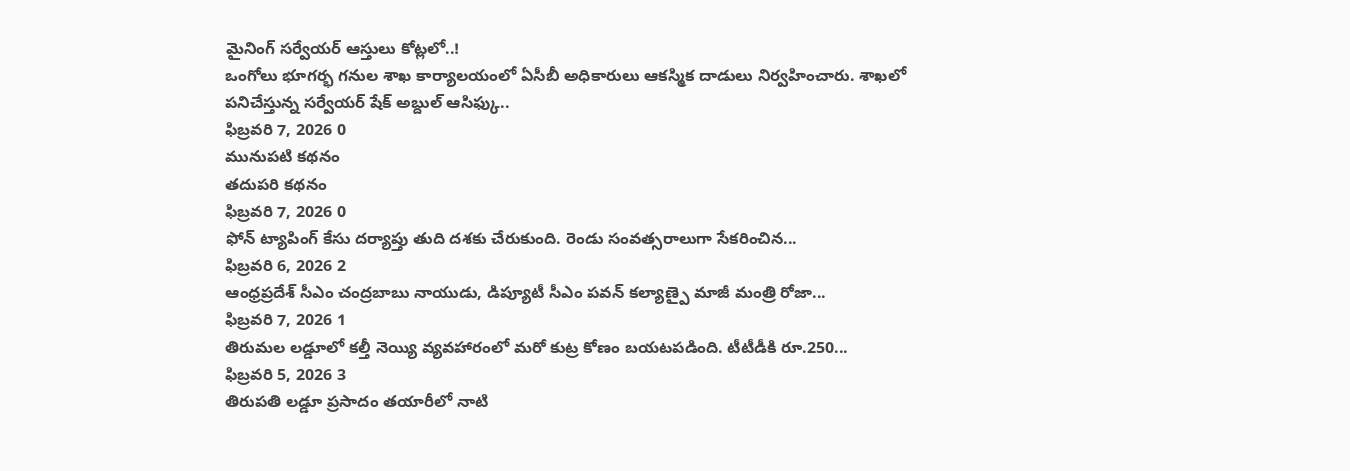మైనింగ్ సర్వేయర్ ఆస్తులు కోట్లలో..!
ఒంగోలు భూగర్భ గనుల శాఖ కార్యాలయంలో ఏసీబీ అధికారులు ఆకస్మిక దాడులు నిర్వహించారు. శాఖలో పనిచేస్తున్న సర్వేయర్ షేక్ అబ్దుల్ ఆసిఫ్కు..
ఫిబ్రవరి 7, 2026 0
మునుపటి కథనం
తదుపరి కథనం
ఫిబ్రవరి 7, 2026 0
ఫోన్ ట్యాపింగ్ కేసు దర్యాప్తు తుది దశకు చేరుకుంది. రెండు సంవత్సరాలుగా సేకరించిన...
ఫిబ్రవరి 6, 2026 2
ఆంధ్రప్రదేశ్ సీఎం చంద్రబాబు నాయుడు, డిప్యూటీ సీఎం పవన్ కల్యాణ్పై మాజీ మంత్రి రోజా...
ఫిబ్రవరి 7, 2026 1
తిరుమల లడ్డూలో కల్తీ నెయ్యి వ్యవహారంలో మరో కుట్ర కోణం బయటపడింది. టీటీడీకి రూ.250...
ఫిబ్రవరి 5, 2026 3
తిరుపతి లడ్డూ ప్రసాదం తయారీలో నాటి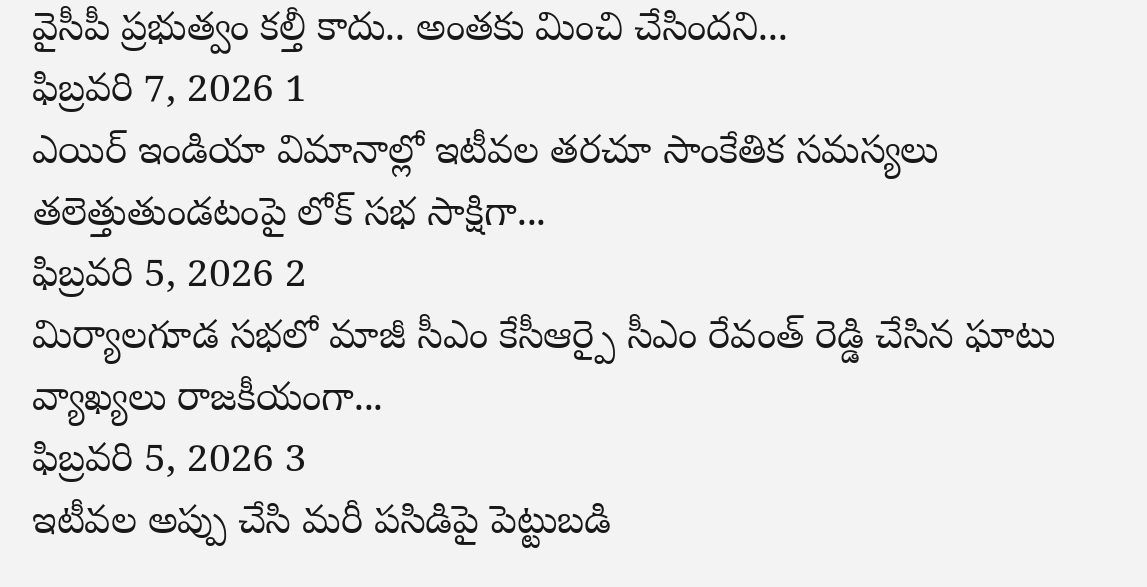వైసీపీ ప్రభుత్వం కల్తీ కాదు.. అంతకు మించి చేసిందని...
ఫిబ్రవరి 7, 2026 1
ఎయిర్ ఇండియా విమానాల్లో ఇటీవల తరచూ సాంకేతిక సమస్యలు తలెత్తుతుండటంపై లోక్ సభ సాక్షిగా...
ఫిబ్రవరి 5, 2026 2
మిర్యాలగూడ సభలో మాజీ సీఎం కేసీఆర్పై సీఎం రేవంత్ రెడ్డి చేసిన ఘాటు వ్యాఖ్యలు రాజకీయంగా...
ఫిబ్రవరి 5, 2026 3
ఇటీవల అప్పు చేసి మరీ పసిడిపై పెట్టుబడి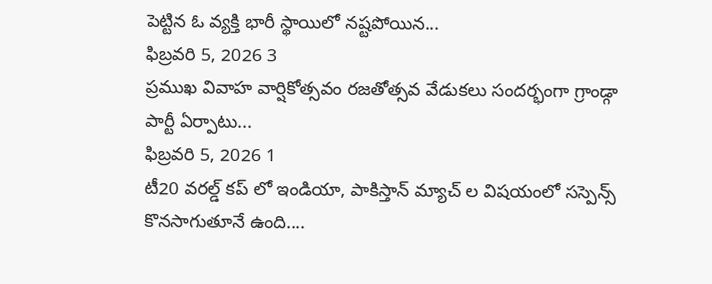పెట్టిన ఓ వ్యక్తి భారీ స్థాయిలో నష్టపోయిన...
ఫిబ్రవరి 5, 2026 3
ప్రముఖ వివాహ వార్షికోత్సవం రజతోత్సవ వేడుకలు సందర్భంగా గ్రాండ్గా పార్టీ ఏర్పాటు...
ఫిబ్రవరి 5, 2026 1
టీ20 వరల్డ్ కప్ లో ఇండియా, పాకిస్తాన్ మ్యాచ్ ల విషయంలో సస్పెన్స్ కొనసాగుతూనే ఉంది....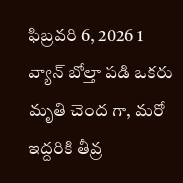ఫిబ్రవరి 6, 2026 1
వ్యాన్ బోల్తా పడి ఒకరు మృతి చెంద గా, మరో ఇద్దరికి తీవ్ర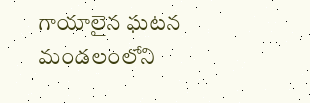గాయాలైన ఘటన మండలంలోని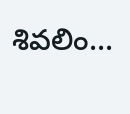శివలిం...